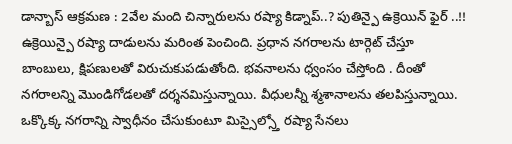డాన్బాస్ ఆక్రమణ : 2వేల మంది చిన్నారులను రష్యా కిడ్నాప్..? పుతిన్పై ఉక్రెయిన్ ఫైర్ ..!!
ఉక్రెయిన్పై రష్యా దాడులను మరింత పెంచింది. ప్రధాన నగరాలను టార్గెట్ చేస్తూ బాంబులు, క్షిపణులతో విరుచుకుపడుతోంది. భవనాలను ధ్వంసం చేస్తోంది . దీంతో నగరాలన్ని మొండిగోడలతో దర్శనమిస్తున్నాయి. వీధులన్నీ శ్మశానాలను తలపిస్తున్నాయి. ఒక్కొక్క నగరాన్ని స్వాధీనం చేసుకుంటూ మిస్సైల్స్తో రష్యా సేనలు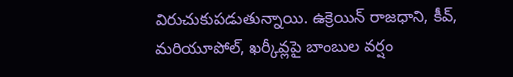విరుచుకుపడుతున్నాయి. ఉక్రెయిన్ రాజధాని, కీవ్, మరియూపోల్, ఖర్కీవ్లపై బాంబుల వర్షం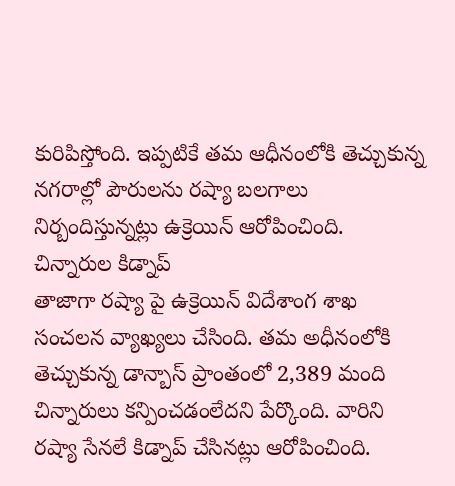కురిపిస్తోంది. ఇప్పటికే తమ ఆధీనంలోకి తెచ్చుకున్న నగరాల్లో పౌరులను రష్యా బలగాలు నిర్బందిస్తున్నట్లు ఉక్రెయిన్ ఆరోపించింది.
చిన్నారుల కిడ్నాప్
తాజాగా రష్యా పై ఉక్రెయిన్ విదేశాంగ శాఖ సంచలన వ్యాఖ్యలు చేసింది. తమ అధీనంలోకి తెచ్చుకున్న డాన్బాస్ ప్రాంతంలో 2,389 మంది చిన్నారులు కన్పించడంలేదని పేర్కొంది. వారిని రష్యా సేనలే కిడ్నాప్ చేసినట్లు ఆరోపించింది.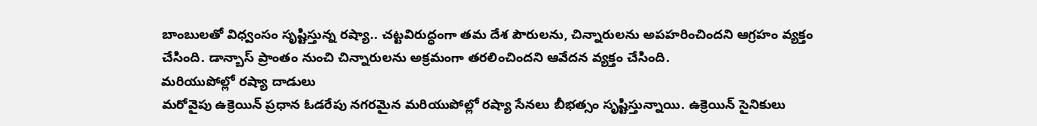బాంబులతో విధ్వంసం సృష్టిస్తున్న రష్యా.. చట్టవిరుద్ధంగా తమ దేశ పౌరులను, చిన్నారులను అపహరించిందని ఆగ్రహం వ్యక్తం చేసింది. డాన్బాస్ ప్రాంతం నుంచి చిన్నారులను అక్రమంగా తరలించిందని ఆవేదన వ్యక్తం చేసింది.
మరియుపోల్లో రష్యా దాడులు
మరోవైపు ఉక్రెయిన్ ప్రధాన ఓడరేపు నగరమైన మరియుపోల్లో రష్యా సేనలు బీభత్సం సృష్టిస్తున్నాయి. ఉక్రెయిన్ సైనికులు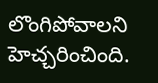లొంగిపోవాలని హెచ్చరించింది.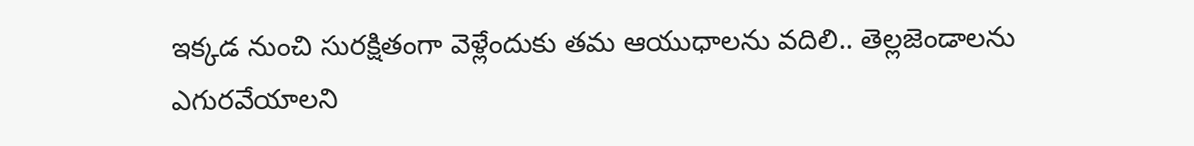ఇక్కడ నుంచి సురక్షితంగా వెళ్లేందుకు తమ ఆయుధాలను వదిలి.. తెల్లజెండాలను ఎగురవేయాలని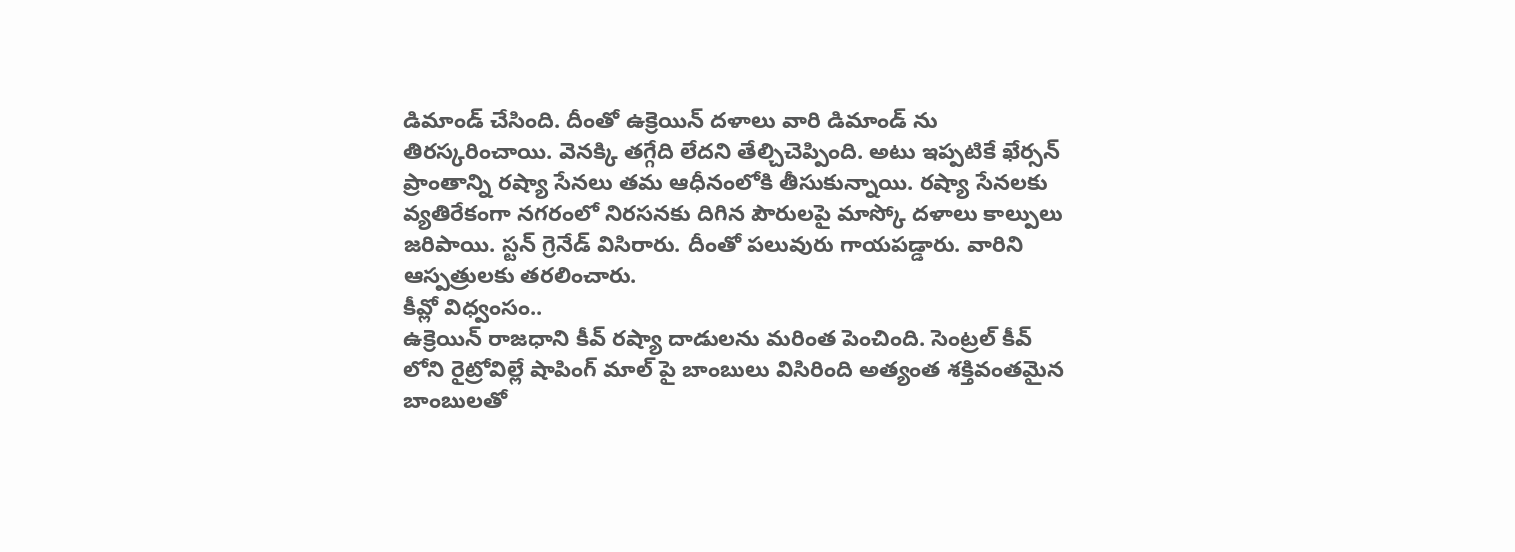డిమాండ్ చేసింది. దీంతో ఉక్రెయిన్ దళాలు వారి డిమాండ్ ను తిరస్కరించాయి. వెనక్కి తగ్గేది లేదని తేల్చిచెప్పింది. అటు ఇప్పటికే ఖేర్సన్ ప్రాంతాన్ని రష్యా సేనలు తమ ఆధీనంలోకి తీసుకున్నాయి. రష్యా సేనలకు వ్యతిరేకంగా నగరంలో నిరసనకు దిగిన పౌరులపై మాస్కో దళాలు కాల్పులు జరిపాయి. స్టన్ గ్రెనేడ్ విసిరారు. దీంతో పలువురు గాయపడ్డారు. వారిని ఆస్పత్రులకు తరలించారు.
కీవ్లో విధ్వంసం..
ఉక్రెయిన్ రాజధాని కీవ్ రష్యా దాడులను మరింత పెంచింది. సెంట్రల్ కీవ్ లోని రైట్రోవిల్లే షాపింగ్ మాల్ పై బాంబులు విసిరింది అత్యంత శక్తివంతమైన బాంబులతో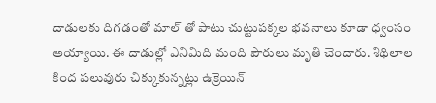దాడులకు దిగడంతో మాల్ తో పాటు చుట్టుపక్కల భవనాలు కూడా ధ్వంసం అయ్యాయి. ఈ దాడుల్లో ఎనిమిది మంది పౌరులు మృతి చెందారు. శిథిలాల కింద పలువురు చిక్కుకున్నట్లు ఉక్రెయిన్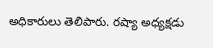అధికారులు తెలిపారు. రష్యా అధ్యక్షడు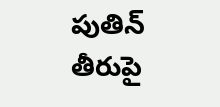పుతిన్ తీరుపై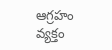ఆగ్రహం వ్యక్తం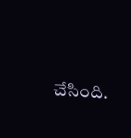చేసింది.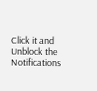Click it and Unblock the Notifications